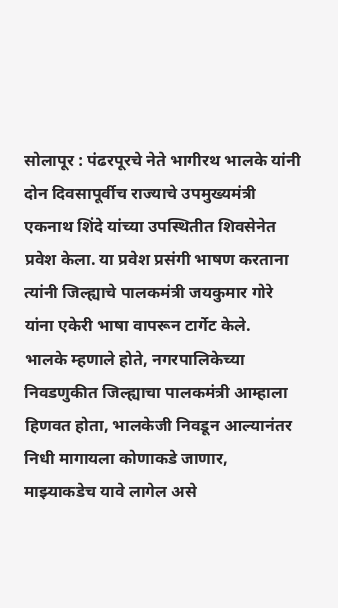सोलापूर : पंढरपूरचे नेते भागीरथ भालके यांनी दोन दिवसापूर्वीच राज्याचे उपमुख्यमंत्री एकनाथ शिंदे यांच्या उपस्थितीत शिवसेनेत प्रवेश केला. या प्रवेश प्रसंगी भाषण करताना त्यांनी जिल्ह्याचे पालकमंत्री जयकुमार गोरे यांना एकेरी भाषा वापरून टार्गेट केले.
भालके म्हणाले होते, नगरपालिकेच्या निवडणुकीत जिल्ह्याचा पालकमंत्री आम्हाला हिणवत होता, भालकेजी निवडून आल्यानंतर निधी मागायला कोणाकडे जाणार, माझ्याकडेच यावे लागेल असे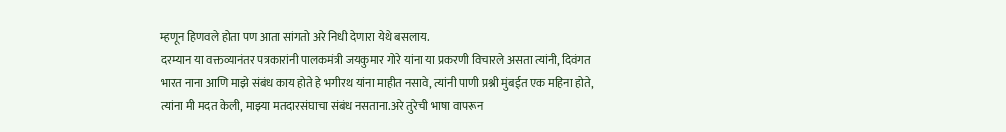म्हणून हिणवले होता पण आता सांगतो अरे निधी देणारा येथे बसलाय.
दरम्यान या वक्तव्यानंतर पत्रकारांनी पालकमंत्री जयकुमार गोरे यांना या प्रकरणी विचारले असता त्यांनी, दिवंगत भारत नाना आणि माझे संबंध काय होते हे भगीरथ यांना माहीत नसावे, त्यांनी पाणी प्रश्नी मुंबईत एक महिना होते, त्यांना मी मदत केली, माझ्या मतदारसंघाचा संबंध नसताना.अरे तुरेची भाषा वापरून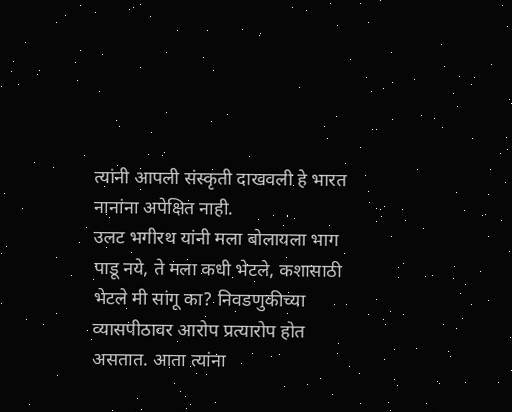त्यांनी आपली संस्कृती दाखवली हे भारत नानांना अपेक्षित नाही.
उलट भगीरथ यांनी मला बोलायला भाग पाडू नये, ते मला कधी भेटले, कशासाठी भेटले मी सांगू का? निवडणुकीच्या व्यासपीठावर आरोप प्रत्यारोप होत असतात. आता त्यांना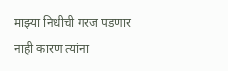माझ्या निधीची गरज पडणार नाही कारण त्यांना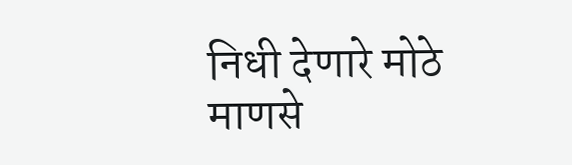निधी देणारे मोठे माणसे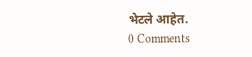भेटले आहेत.
0 Comments